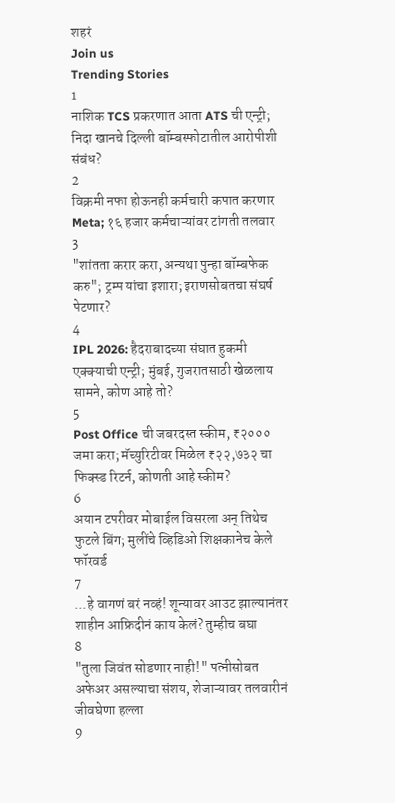शहरं
Join us
Trending Stories
1
नाशिक TCS प्रकरणात आता ATS ची एन्ट्री; निदा खानचे दिल्ली बॉम्बस्फोटातील आरोपीशी संबंध?
2
विक्रमी नफा होऊनही कर्मचारी कपात करणार Meta; १६ हजार कर्मचाऱ्यांवर टांगती तलवार
3
"शांतता करार करा, अन्यथा पुन्हा बॉम्बफेक करु"; ट्रम्प यांचा इशारा; इराणसोबतचा संघर्ष पेटणार?
4
IPL 2026: हैदराबादच्या संघात हुकमी एक्क्याची एन्ट्री; मुंबई, गुजरातसाठी खेळलाय सामने, कोण आहे तो?
5
Post Office ची जबरदस्त स्कीम, ₹२००० जमा करा; मॅच्युरिटीवर मिळेल ₹२२,७३२ चा फिक्स्ड रिटर्न, कोणती आहे स्कीम?
6
अयान टपरीवर मोबाईल विसरला अन् तिथेच फुटले बिंग; मुलींचे व्हिडिओ शिक्षकानेच केले फॉरवर्ड
7
...हे वागणं बरं नव्हं! शून्यावर आउट झाल्यानंतर शाहीन आफ्रिदीनं काय केलं? तुम्हीच बघा
8
"तुला जिवंत सोडणार नाही!" पत्नीसोबत अफेअर असल्याचा संशय, शेजाऱ्यावर तलवारीनं जीवघेणा हल्ला
9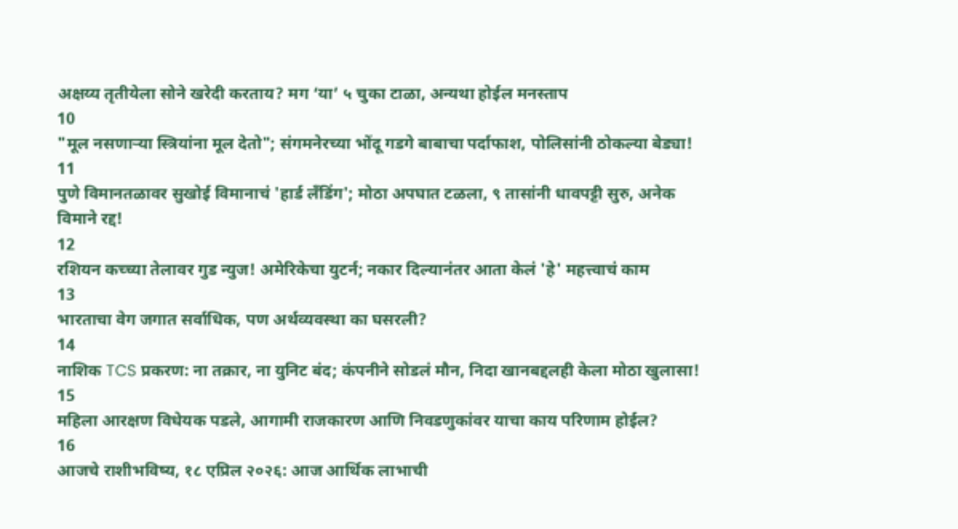अक्षय्य तृतीयेला सोने खरेदी करताय? मग ‘या’ ५ चुका टाळा, अन्यथा होईल मनस्ताप
10
"मूल नसणाऱ्या स्त्रियांना मूल देतो"; संगमनेरच्या भोंदू गडगे बाबाचा पर्दाफाश, पोलिसांनी ठोकल्या बेड्या!
11
पुणे विमानतळावर सुखोई विमानाचं 'हार्ड लँडिंग'; मोठा अपघात टळला, ९ तासांनी धावपट्टी सुरु, अनेक विमाने रद्द!
12
रशियन कच्च्या तेलावर गुड न्युज! अमेरिकेचा युटर्न; नकार दिल्यानंतर आता केलं 'हे' महत्त्वाचं काम
13
भारताचा वेग जगात सर्वाधिक, पण अर्थव्यवस्था का घसरली?
14
नाशिक TCS प्रकरण: ना तक्रार, ना युनिट बंद; कंपनीने सोडलं मौन, निदा खानबद्दलही केला मोठा खुलासा!
15
महिला आरक्षण विधेयक पडले, आगामी राजकारण आणि निवडणुकांवर याचा काय परिणाम होईल?
16
आजचे राशीभविष्य, १८ एप्रिल २०२६: आज आर्थिक लाभाची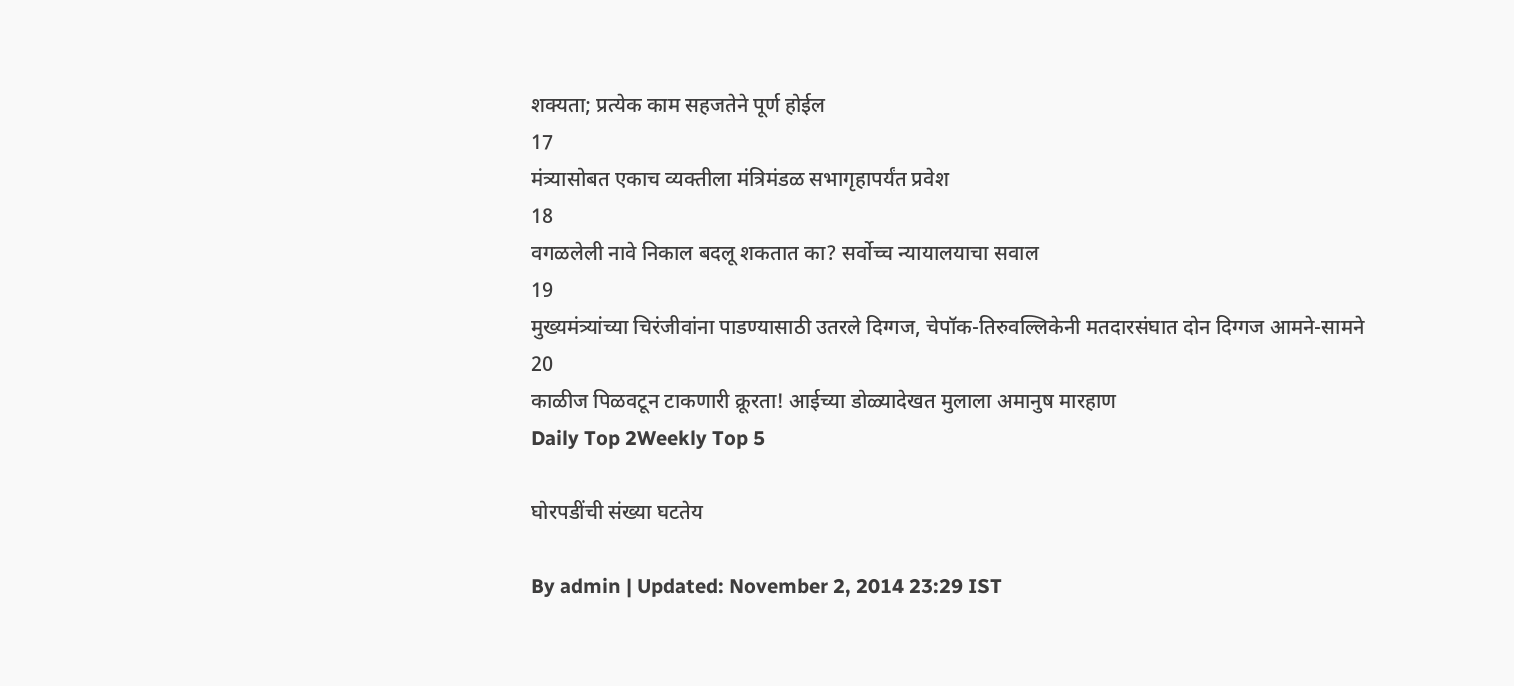शक्यता; प्रत्येक काम सहजतेने पूर्ण होईल
17
मंत्र्यासोबत एकाच व्यक्तीला मंत्रिमंडळ सभागृहापर्यंत प्रवेश
18
वगळलेली नावे निकाल बदलू शकतात का? सर्वोच्च न्यायालयाचा सवाल
19
मुख्यमंत्र्यांच्या चिरंजीवांना पाडण्यासाठी उतरले दिग्गज, चेपॉक-तिरुवल्लिकेनी मतदारसंघात दोन दिग्गज आमने-सामने
20
काळीज पिळवटून टाकणारी क्रूरता! आईच्या डोळ्यादेखत मुलाला अमानुष मारहाण
Daily Top 2Weekly Top 5

घोरपडींची संख्या घटतेय

By admin | Updated: November 2, 2014 23:29 IST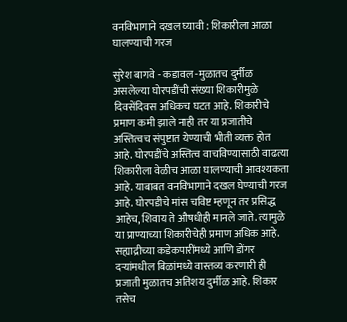वनविभागाने दखल घ्यावी : शिकारीला आळा घालण्याची गरज

सुरेश बागवे - कडावल -मुळातच दुर्मीळ असलेल्या घोरपडींची संख्या शिकारीमुळे दिवसेंदिवस अधिकच घटत आहे. शिकारीचे प्रमाण कमी झाले नाही तर या प्रजातीचे अस्तित्वच संपुष्टात येण्याची भीती व्यक्त होत आहे. घोरपडींचे अस्तित्व वाचविण्यासाठी वाढत्या शिकारीला वेळीच आळा घालण्याची आवश्यकता आहे. याबाबत वनविभागाने दखल घेण्याची गरज आहे. घोरपडीचे मांस चविष्ट म्हणून तर प्रसिद्ध आहेच, शिवाय ते औषधीही मानले जाते. त्यामुळे या प्राण्याच्या शिकारीचेही प्रमाण अधिक आहे. सह्याद्रीच्या कडेकपारींमध्ये आणि डोंगर दऱ्यांमधील बिळांमध्ये वास्तव्य करणारी ही प्रजाती मुळातच अतिशय दुर्मीळ आहे. शिकार तसेच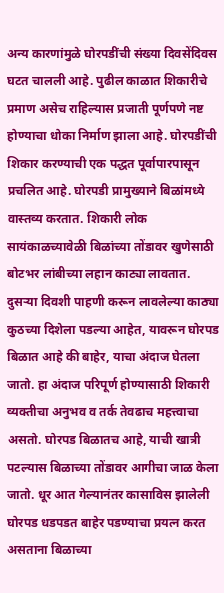अन्य कारणांमुळे घोरपडींची संख्या दिवसेंदिवस घटत चालली आहे. पुढील काळात शिकारीचे प्रमाण असेच राहिल्यास प्रजाती पूर्णपणे नष्ट होण्याचा धोका निर्माण झाला आहे. घोरपडींची शिकार करण्याची एक पद्धत पूर्वापारपासून प्रचलित आहे. घोरपडी प्रामुख्याने बिळांमध्ये वास्तव्य करतात. शिकारी लोक सायंकाळच्यावेळी बिळांच्या तोंडावर खुणेसाठी बोटभर लांबीच्या लहान काट्या लावतात. दुसऱ्या दिवशी पाहणी करून लावलेल्या काठ्या कुठच्या दिशेला पडल्या आहेत, यावरून घोरपड बिळात आहे की बाहेर, याचा अंदाज घेतला जातो. हा अंदाज परिपूर्ण होण्यासाठी शिकारी व्यक्तीचा अनुभव व तर्क तेवढाच महत्त्वाचा असतो. घोरपड बिळातच आहे, याची खात्री पटल्यास बिळाच्या तोंडावर आगीचा जाळ केला जातो. धूर आत गेल्यानंतर कासाविस झालेली घोरपड धडपडत बाहेर पडण्याचा प्रयत्न करत असताना बिळाच्या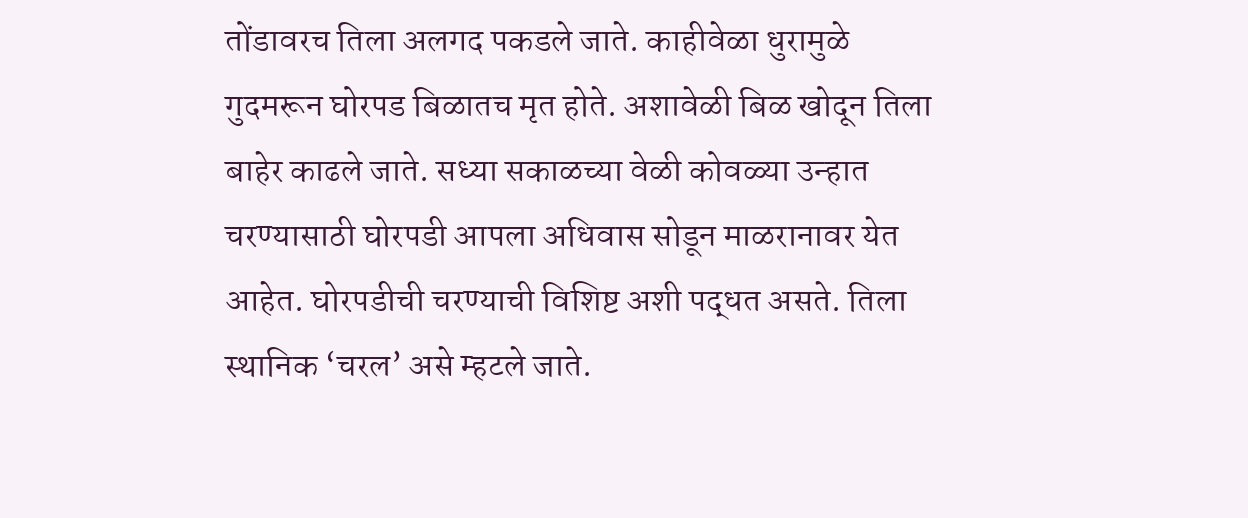तोंडावरच तिला अलगद पकडले जाते. काहीवेळा धुरामुळे गुदमरून घोरपड बिळातच मृत होते. अशावेळी बिळ खोदून तिला बाहेर काढले जाते. सध्या सकाळच्या वेळी कोवळ्या उन्हात चरण्यासाठी घोरपडी आपला अधिवास सोडून माळरानावर येत आहेत. घोरपडीची चरण्याची विशिष्ट अशी पद्धत असते. तिला स्थानिक ‘चरल’ असे म्हटले जाते.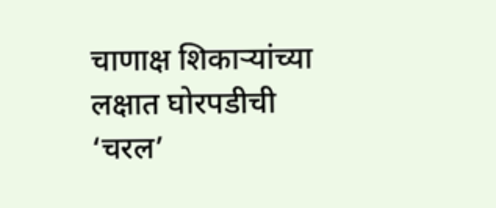चाणाक्ष शिकाऱ्यांच्या लक्षात घोरपडीची ‘चरल’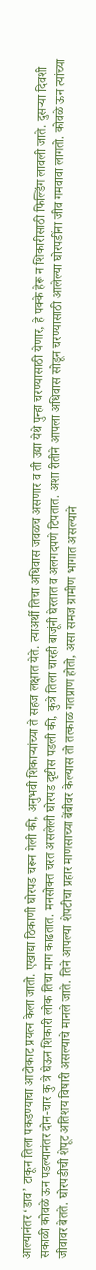आल्यानंतर ‘डाव’ टाकून तिला पकडण्याचा आटोकाट प्रयत्न केला जातो. एखाद्या ठिकाणी घोरपड चरून गेली की, अनुभवी शिकाऱ्यांच्या ते सहज लक्षात येते. त्याअर्थी तिचा अधिवास जवळच असणार व ती उद्या येथे पुन्हा चरण्यासाठी येणार, हे पक्के हेरू न शिकारीसाठी फिल्डिंग लावली जाते. दुसऱ्या दिवशी सकाळी कोवळे ऊन पडल्यानंतर दोन-चार कु त्रे घेऊन शिकारी लोक तिचा माग काढतात. मनसोक्त चरत असलेली घोरपड दृष्टीस पडली की, कुत्रे तिला चारही बाजूंनी घेरतात व अलगदपणे टिपतात. अशा रीतीने आपला अधिवास सोडून चरण्यासाठी आलेल्या घोरपडींना जीव गमवावा लागतो. कोवळे ऊन त्यांच्या जीवावर बेतते. घोरपडीची शेपूट अतिशय विषारी असल्याचे मानले जाते. तिने आपल्या शेपटीचा प्रहार माणसाच्या बेंबीवर केल्यास तो तत्काळ गतप्राण होतो, असा समज ग्रामीण भागात असल्याने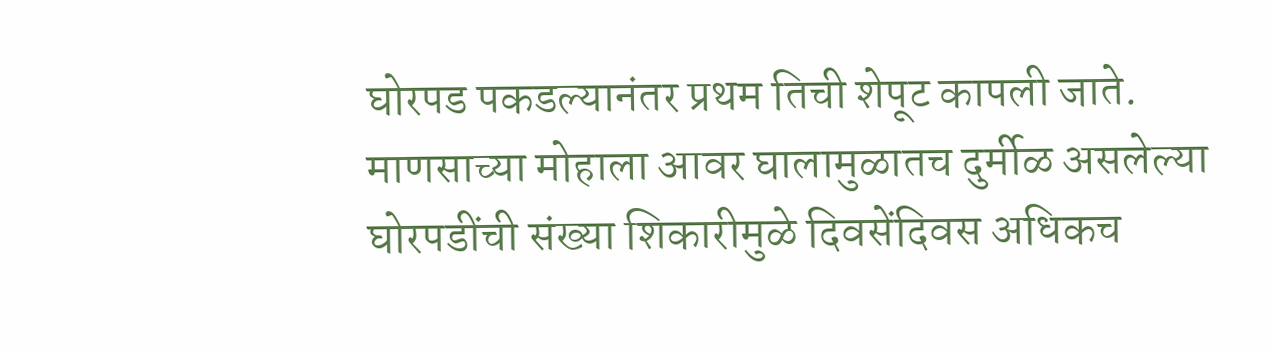घोरपड पकडल्यानंतर प्रथम तिची शेपूट कापली जाते. माणसाच्या मोहाला आवर घालामुळातच दुर्मीळ असलेल्या घोरपडींची संख्या शिकारीमुळे दिवसेंदिवस अधिकच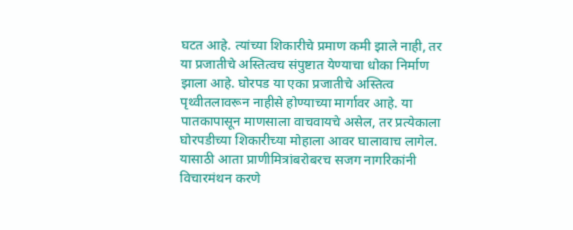घटत आहे. त्यांच्या शिकारीचे प्रमाण कमी झाले नाही, तर या प्रजातीचे अस्तित्वच संपुष्टात येण्याचा धोका निर्माण झाला आहे. घोरपड या एका प्रजातीचे अस्तित्व पृथ्वीतलावरून नाहीसे होण्याच्या मार्गावर आहे. या पातकापासून माणसाला वाचवायचे असेल, तर प्रत्येकाला घोरपडीच्या शिकारीच्या मोहाला आवर घालावाच लागेल. यासाठी आता प्राणीमित्रांबरोबरच सजग नागरिकांनी विचारमंथन करणे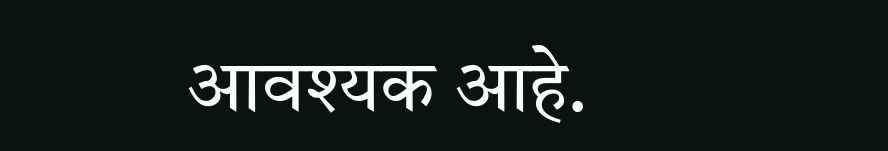आवश्यक आहे.